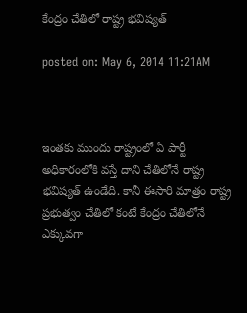కేంద్రం చేతిలో రాష్ట్ర భవిష్యత్

posted on: May 6, 2014 11:21AM



ఇంతకు ముందు రాష్ట్రంలో ఏ పార్టీ అధికారంలోకి వస్తే దాని చేతిలోనే రాష్ట్ర భవిష్యత్ ఉండేది. కానీ ఈసారి మాత్రం రాష్ట్ర ప్రభుత్వం చేతిలో కంటే కేంద్రం చేతిలోనే ఎక్కువగా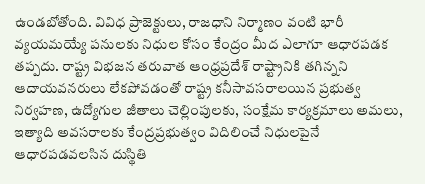ఉండబోతోంది. వివిధ ప్రాజెక్టులు, రాజధాని నిర్మాణం వంటి భారీ వ్యయమయ్యే పనులకు నిధుల కోసం కేంద్రం మీద ఎలాగూ ఆధారపడక తప్పదు. రాష్ట్ర విభజన తరువాత ఆంధ్రప్రదేశ్ రాష్ట్రానికి తగిన్నని ఆదాయవనరులు లేకపోవడంతో రాష్ట్ర కనీసావసరాలయిన ప్రభుత్వ నిర్వహణ, ఉద్యోగుల జీతాలు చెల్లింపులకు, సంక్షేమ కార్యక్రమాలు అమలు, ఇత్యాది అవసరాలకు కేంద్రప్రభుత్వం విదిలించే నిధులపైనే ఆధారపడవలసిన దుస్థితి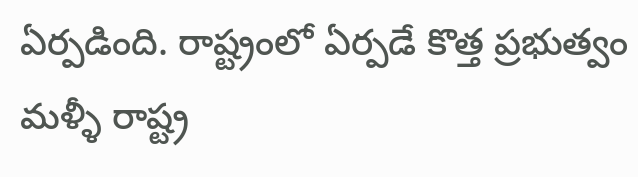ఏర్పడింది. రాష్ట్రంలో ఏర్పడే కొత్త ప్రభుత్వం మళ్ళీ రాష్ట్ర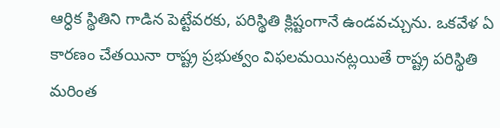ఆర్ధిక స్థితిని గాడిన పెట్టేవరకు, పరిస్థితి క్లిష్టంగానే ఉండవచ్చును. ఒకవేళ ఏ కారణం చేతయినా రాష్ట్ర ప్రభుత్వం విఫలమయినట్లయితే రాష్ట్ర పరిస్థితి మరింత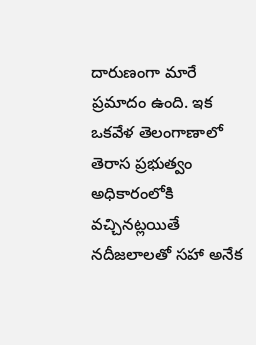దారుణంగా మారే ప్రమాదం ఉంది. ఇక ఒకవేళ తెలంగాణాలో తెరాస ప్రభుత్వం అధికారంలోకి వచ్చినట్లయితే నదీజలాలతో సహా అనేక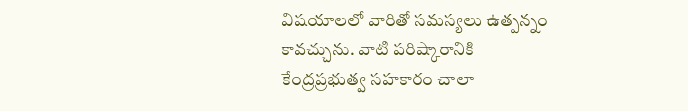విషయాలలో వారితో సమస్యలు ఉత్పన్నం కావచ్చును. వాటి పరిష్కారానికి కేంద్రప్రభుత్వ సహకారం చాలా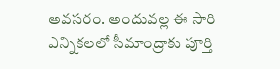అవసరం. అందువల్ల ఈ సారి ఎన్నికలలో సీమాంద్రాకు పూర్తి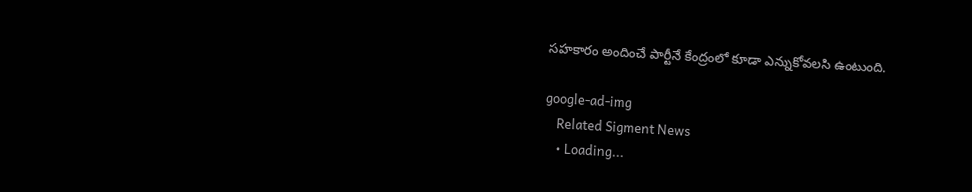సహకారం అందించే పార్టీనే కేంద్రంలో కూడా ఎన్నుకోవలసి ఉంటుంది.

google-ad-img
    Related Sigment News
    • Loading...